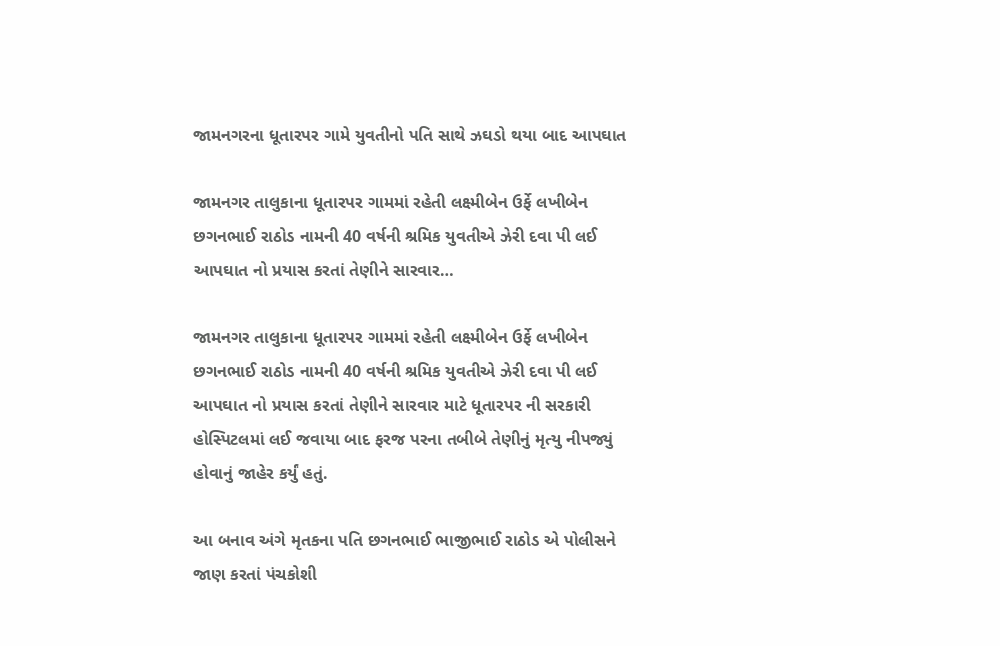જામનગરના ધૂતારપર ગામે યુવતીનો પતિ સાથે ઝઘડો થયા બાદ આપઘાત

જામનગર તાલુકાના ધૂતારપર ગામમાં રહેતી લક્ષ્મીબેન ઉર્ફે લખીબેન છગનભાઈ રાઠોડ નામની 40 વર્ષની શ્રમિક યુવતીએ ઝેરી દવા પી લઈ આપઘાત નો પ્રયાસ કરતાં તેણીને સારવાર…

જામનગર તાલુકાના ધૂતારપર ગામમાં રહેતી લક્ષ્મીબેન ઉર્ફે લખીબેન છગનભાઈ રાઠોડ નામની 40 વર્ષની શ્રમિક યુવતીએ ઝેરી દવા પી લઈ આપઘાત નો પ્રયાસ કરતાં તેણીને સારવાર માટે ધૂતારપર ની સરકારી હોસ્પિટલમાં લઈ જવાયા બાદ ફરજ પરના તબીબે તેણીનું મૃત્યુ નીપજ્યું હોવાનું જાહેર કર્યું હતું.

આ બનાવ અંગે મૃતકના પતિ છગનભાઈ ભાજીભાઈ રાઠોડ એ પોલીસને જાણ કરતાં પંચકોશી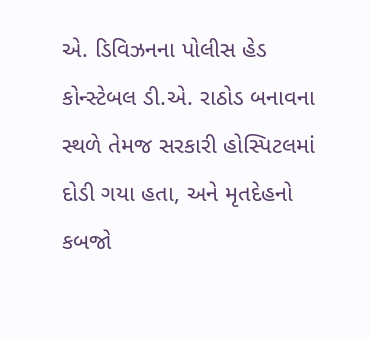એ. ડિવિઝનના પોલીસ હેડ કોન્સ્ટેબલ ડી.એ. રાઠોડ બનાવના સ્થળે તેમજ સરકારી હોસ્પિટલમાં દોડી ગયા હતા, અને મૃતદેહનો કબજો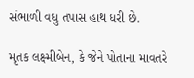સંભાળી વધુ તપાસ હાથ ધરી છે.

મૃતક લક્ષ્મીબેન, કે જેને પોતાના માવતરે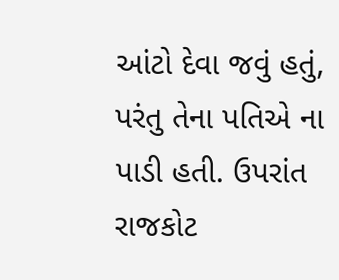આંટો દેવા જવું હતું, પરંતુ તેના પતિએ ના પાડી હતી. ઉપરાંત રાજકોટ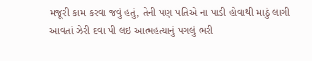મજૂરી કામ કરવા જવું હતું, તેની પણ પતિએ ના પાડી હોવાથી માઠું લાગી આવતાં ઝેરી દવા પી લઇ આત્મહત્યાનું પગલું ભરી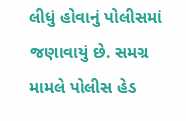લીધું હોવાનું પોલીસમાં જણાવાયું છે. સમગ્ર મામલે પોલીસ હેડ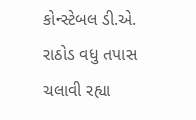કોન્સ્ટેબલ ડી.એ. રાઠોડ વધુ તપાસ ચલાવી રહ્યા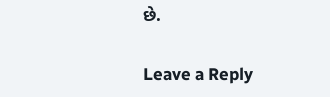છે.

Leave a Reply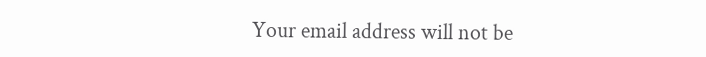Your email address will not be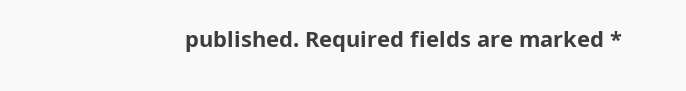published. Required fields are marked *